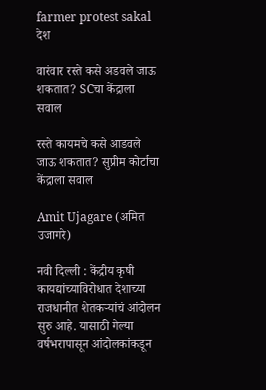farmer protest sakal
देश

वारंवार रस्ते कसे अडवले जाऊ शकतात? SCचा केंद्राला सवाल

रस्ते कायमचे कसे आडवले जाऊ शकतात? सुप्रीम कोर्टाचा केंद्राला सवाल

Amit Ujagare (अमित उजागरे)

नवी दिल्ली : केंद्रीय कृषी कायद्यांच्याविरोधात देशाच्या राजधानीत शेतकऱ्यांचं आंदोलन सुरु आहे. यासाठी गेल्या वर्षभरापासून आंदोलकांकडून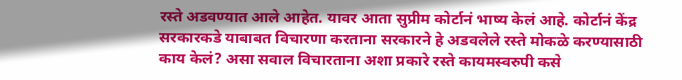रस्ते अडवण्यात आले आहेत. यावर आता सुप्रीम कोर्टानं भाष्य केलं आहे. कोर्टानं केंद्र सरकारकडे याबाबत विचारणा करताना सरकारने हे अडवलेले रस्ते मोकळे करण्यासाठी काय केलं? असा सवाल विचारताना अशा प्रकारे रस्ते कायमस्वरुपी कसे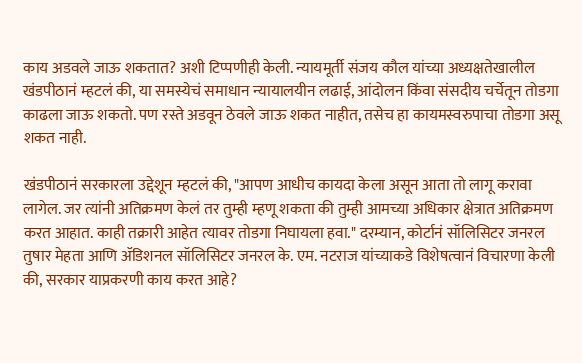काय अडवले जाऊ शकतात? अशी टिप्पणीही केली. न्यायमूर्ती संजय कौल यांच्या अध्यक्षतेखालील खंडपीठानं म्हटलं की, या समस्येचं समाधान न्यायालयीन लढाई, आंदोलन किंवा संसदीय चर्चेतून तोडगा काढला जाऊ शकतो. पण रस्ते अडवून ठेवले जाऊ शकत नाहीत, तसेच हा कायमस्वरुपाचा तोडगा असू शकत नाही.

खंडपीठानं सरकारला उद्देशून म्हटलं की, "आपण आधीच कायदा केला असून आता तो लागू करावा लागेल. जर त्यांनी अतिक्रमण केलं तर तुम्ही म्हणू शकता की तुम्ही आमच्या अधिकार क्षेत्रात अतिक्रमण करत आहात. काही तक्रारी आहेत त्यावर तोडगा निघायला हवा." दरम्यान, कोर्टानं सॉलिसिटर जनरल तुषार मेहता आणि ॲडिशनल सॉलिसिटर जनरल के. एम. नटराज यांच्याकडे विशेषत्वानं विचारणा केली की, सरकार याप्रकरणी काय करत आहे?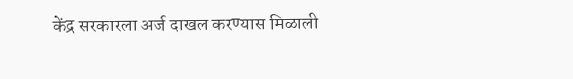केंद्र सरकारला अर्ज दाखल करण्यास मिळाली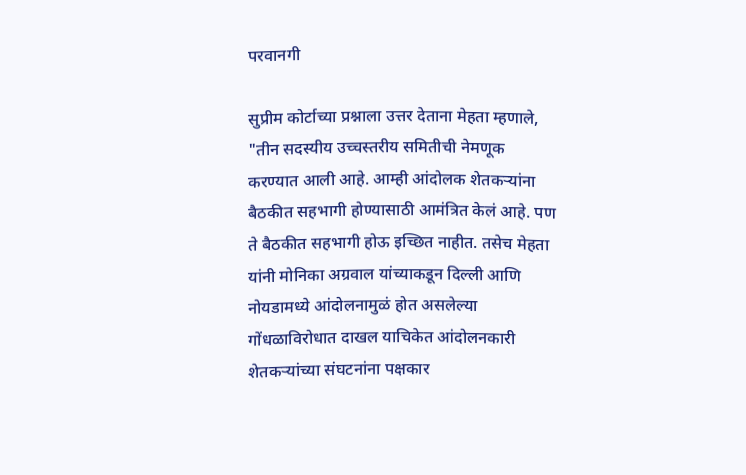परवानगी

सुप्रीम कोर्टाच्या प्रश्नाला उत्तर देताना मेहता म्हणाले, "तीन सदस्यीय उच्चस्तरीय समितीची नेमणूक करण्यात आली आहे. आम्ही आंदोलक शेतकऱ्यांना बैठकीत सहभागी होण्यासाठी आमंत्रित केलं आहे. पण ते बैठकीत सहभागी होऊ इच्छित नाहीत. तसेच मेहता यांनी मोनिका अग्रवाल यांच्याकडून दिल्ली आणि नोयडामध्ये आंदोलनामुळं होत असलेल्या गोंधळाविरोधात दाखल याचिकेत आंदोलनकारी शेतकऱ्यांच्या संघटनांना पक्षकार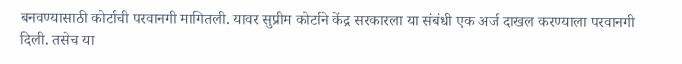बनवण्यासाठी कोर्टाची परवानगी मागितली. यावर सुप्रीम कोर्टाने केंद्र सरकारला या संबंधी एक अर्ज दाखल करण्याला परवानगी दिली. तसेच या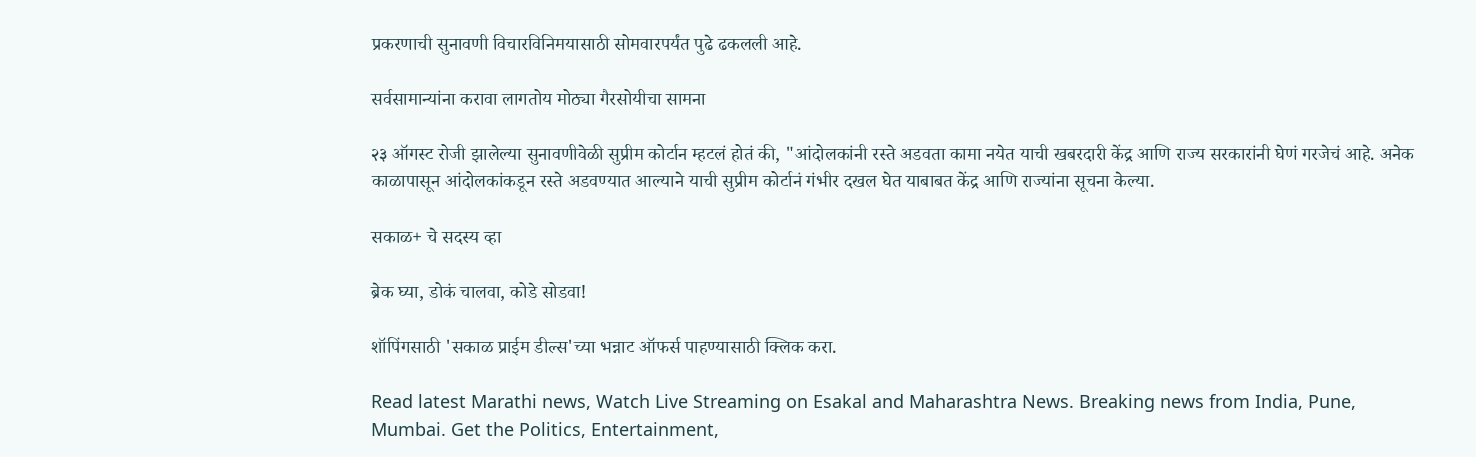प्रकरणाची सुनावणी विचारविनिमयासाठी सोमवारपर्यंत पुढे ढकलली आहे.

सर्वसामान्यांना करावा लागतोय मोठ्या गैरसोयीचा सामना

२३ ऑगस्ट रोजी झालेल्या सुनावणीवेळी सुप्रीम कोर्टान म्हटलं होतं की, "आंदोलकांनी रस्ते अडवता कामा नयेत याची खबरदारी केंद्र आणि राज्य सरकारांनी घेणं गरजेचं आहे. अनेक काळापासून आंदोलकांकडून रस्ते अडवण्यात आल्याने याची सुप्रीम कोर्टानं गंभीर दखल घेत याबाबत केंद्र आणि राज्यांना सूचना केल्या.

सकाळ+ चे सदस्य व्हा

ब्रेक घ्या, डोकं चालवा, कोडे सोडवा!

शॉपिंगसाठी 'सकाळ प्राईम डील्स'च्या भन्नाट ऑफर्स पाहण्यासाठी क्लिक करा.

Read latest Marathi news, Watch Live Streaming on Esakal and Maharashtra News. Breaking news from India, Pune, Mumbai. Get the Politics, Entertainment,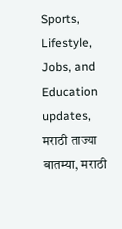Sports, Lifestyle, Jobs, and Education updates, मराठी ताज्या बातम्या, मराठी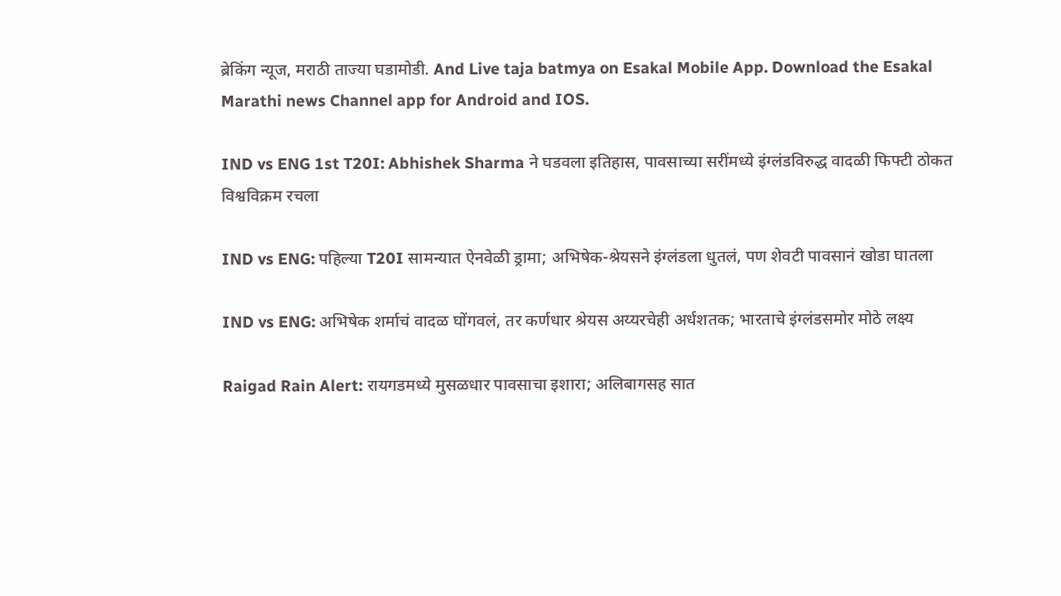ब्रेकिंग न्यूज, मराठी ताज्या घडामोडी. And Live taja batmya on Esakal Mobile App. Download the Esakal Marathi news Channel app for Android and IOS.

IND vs ENG 1st T20I: Abhishek Sharma ने घडवला इतिहास, पावसाच्या सरींमध्ये इंग्लंडविरुद्ध वादळी फिफ्टी ठोकत विश्वविक्रम रचला

IND vs ENG: पहिल्या T20I सामन्यात ऐनवेळी ड्रामा; अभिषेक-श्रेयसने इंग्लंडला धुतलं, पण शेवटी पावसानं खोडा घातला

IND vs ENG: अभिषेक शर्माचं वादळ घोंगवलं, तर कर्णधार श्रेयस अय्यरचेही अर्धशतक; भारताचे इंग्लंडसमोर मोठे लक्ष्य

Raigad Rain Alert: रायगडमध्ये मुसळधार पावसाचा इशारा; अलिबागसह सात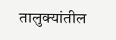तालुक्यांतील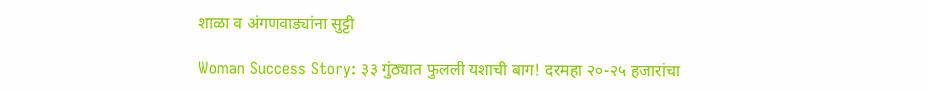शाळा व अंगणवाड्यांना सुट्टी

Woman Success Story: ३३ गुंठ्यात फुलली यशाची बाग! दरमहा २०-२५ हजारांचा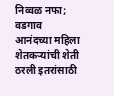निव्वळ नफा; वडगाव आनंदच्या महिला शेतकऱ्यांची शेती ठरली इतरांसाठी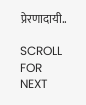प्रेरणादायी..

SCROLL FOR NEXT